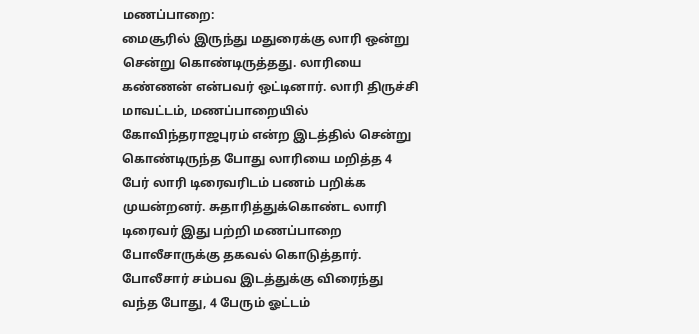மணப்பாறை:
மைசூரில் இருந்து மதுரைக்கு லாரி ஒன்று சென்று கொண்டிருத்தது. லாரியை கண்ணன் என்பவர் ஒட்டினார். லாரி திருச்சி மாவட்டம், மணப்பாறையில் கோவிந்தராஜபுரம் என்ற இடத்தில் சென்று கொண்டிருந்த போது லாரியை மறித்த 4 பேர் லாரி டிரைவரிடம் பணம் பறிக்க முயன்றனர். சுதாரித்துக்கொண்ட லாரி டிரைவர் இது பற்றி மணப்பாறை போலீசாருக்கு தகவல் கொடுத்தார்.
போலீசார் சம்பவ இடத்துக்கு விரைந்து வந்த போது, 4 பேரும் ஓட்டம்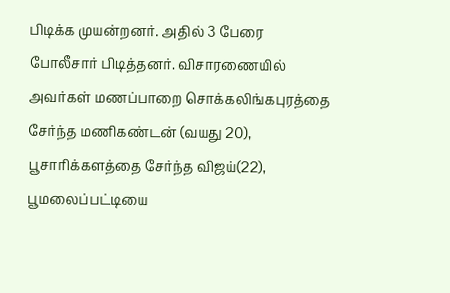பிடிக்க முயன்றனர். அதில் 3 பேரை போலீசார் பிடித்தனர். விசாரணையில் அவர்கள் மணப்பாறை சொக்கலிங்கபுரத்தை சேர்ந்த மணிகண்டன் (வயது 20), பூசாரிக்களத்தை சேர்ந்த விஜய்(22), பூமலைப்பட்டியை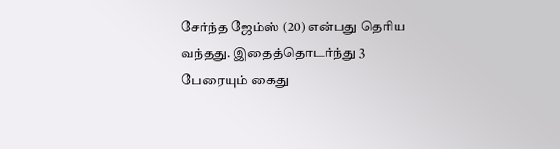சேர்ந்த ஜேம்ஸ் (20) என்பது தெரிய வந்தது. இதைத்தொடர்ந்து 3 பேரையும் கைது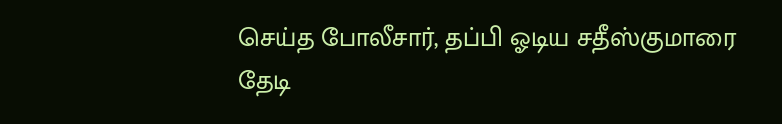செய்த போலீசார், தப்பி ஓடிய சதீஸ்குமாரை தேடி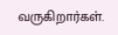வருகிறார்கள்.